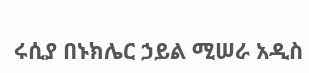ሩሲያ በኑክሌር ኃይል ሚሠራ አዲስ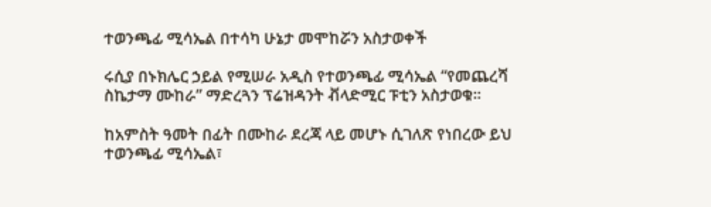ተወንጫፊ ሚሳኤል በተሳካ ሁኔታ መሞከሯን አስታወቀች

ሩሲያ በኑክሌር ኃይል የሚሠራ አዲስ የተወንጫፊ ሚሳኤል “የመጨረሻ ስኬታማ ሙከራ” ማድረጓን ፕሬዝዳንት ቭላድሚር ፑቲን አስታወቁ።

ከአምስት ዓመት በፊት በሙከራ ደረጃ ላይ መሆኑ ሲገለጽ የነበረው ይህ ተወንጫፊ ሚሳኤል፣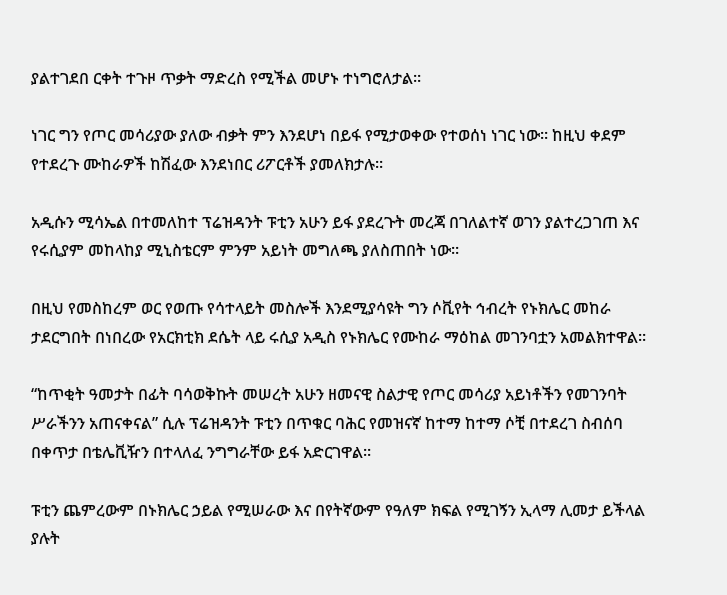ያልተገደበ ርቀት ተጉዞ ጥቃት ማድረስ የሚችል መሆኑ ተነግሮለታል።

ነገር ግን የጦር መሳሪያው ያለው ብቃት ምን እንደሆነ በይፋ የሚታወቀው የተወሰነ ነገር ነው። ከዚህ ቀደም የተደረጉ ሙከራዎች ከሽፈው እንደነበር ሪፖርቶች ያመለክታሉ።

አዲሱን ሚሳኤል በተመለከተ ፕሬዝዳንት ፑቲን አሁን ይፋ ያደረጉት መረጃ በገለልተኛ ወገን ያልተረጋገጠ እና የሩሲያም መከላከያ ሚኒስቴርም ምንም አይነት መግለጫ ያለስጠበት ነው።

በዚህ የመስከረም ወር የወጡ የሳተላይት መስሎች እንደሚያሳዩት ግን ሶቪየት ኅብረት የኑክሌር መከራ ታደርግበት በነበረው የአርክቲክ ደሴት ላይ ሩሲያ አዲስ የኑክሌር የሙከራ ማዕከል መገንባቷን አመልክተዋል።

“ከጥቂት ዓመታት በፊት ባሳወቅኩት መሠረት አሁን ዘመናዊ ስልታዊ የጦር መሳሪያ አይነቶችን የመገንባት ሥራችንን አጠናቀናል” ሲሉ ፕሬዝዳንት ፑቲን በጥቁር ባሕር የመዝናኛ ከተማ ከተማ ሶቺ በተደረገ ስብሰባ በቀጥታ በቴሌቪዥን በተላለፈ ንግግራቸው ይፋ አድርገዋል።

ፑቲን ጨምረውም በኑክሌር ኃይል የሚሠራው እና በየትኛውም የዓለም ክፍል የሚገኝን ኢላማ ሊመታ ይችላል ያሉት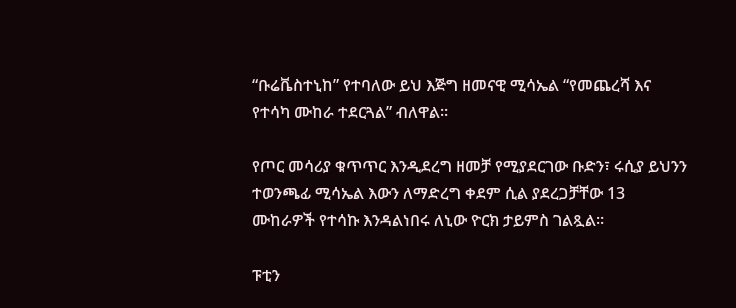“ቡሬቬስተኒከ” የተባለው ይህ እጅግ ዘመናዊ ሚሳኤል “የመጨረሻ እና የተሳካ ሙከራ ተደርጓል” ብለዋል።

የጦር መሳሪያ ቁጥጥር እንዲደረግ ዘመቻ የሚያደርገው ቡድን፣ ሩሲያ ይህንን ተወንጫፊ ሚሳኤል እውን ለማድረግ ቀደም ሲል ያደረጋቻቸው 13 ሙከራዎች የተሳኩ እንዳልነበሩ ለኒው ዮርክ ታይምስ ገልጿል።

ፑቲን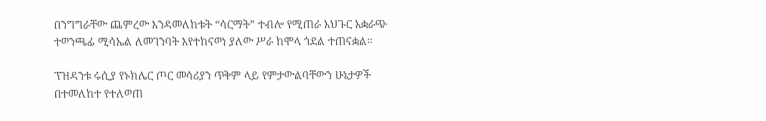በንግግራቸው ጨምረው እንዳመለከቱት “ሳርማት” ተብሎ የሚጠራ አህጉር አቋራጭ ተወንጫፊ ሚሳኤል ለመገንባት እየተከናወነ ያለው ሥራ ከሞላ ጎደል ተጠናቋል።

ፕዝዳንቱ ሩሲያ የኑክሌር ጦር መሳሪያን ጥቅም ላይ የምታውልባቸውን ሁኔታዎች በተመለከተ የተለወጠ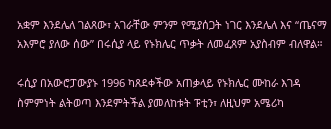አቋም እንደሌለ ገልጸው፣ አገራቸው ምንም የሚያሰጋት ነገር እንደሌለ እና “ጤናማ አእምሮ ያለው ሰው” በሩሲያ ላይ የኑክሌር ጥቃት ለመፈጸም አያስብም ብለዋል።

ሩሲያ በአውሮፓውያኑ 1996 ካጸደቀችው አጠቃላይ የኑክሌር ሙከራ እገዳ ስምምነት ልትወጣ እንደምትችል ያመለከቱት ፑቲን፣ ለዚህም አሜሪካ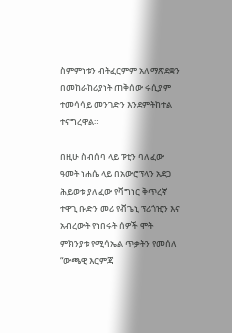ስምምነቱን ብትፈርምም አለማጽደቋን በመከራከሪያነት ጠቅሰው ሩሲያም ተመሳሳይ መንገድን እንደምትከተል ተናግረዋል።

በዚሁ ስብሰባ ላይ ፑቲን ባለፈው ዓመት ነሐሴ ላይ በአውሮፕላን አደጋ ሕይወቱ ያለፈው የቫግነር ቅጥረኛ ተዋጊ ቡድን መሪ የቭጌኒ ፕሪጎዢን እና አብረውት የነበሩት ሰዎች ሞት ምክንያቱ የሚሳኤል ጥቃትን የመሰለ “ውጫዊ እርምጃ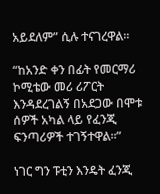አይደለም” ሲሉ ተናገረዋል።

“ከአንድ ቀን በፊት የመርማሪ ኮሚቴው መሪ ሪፖርት እንዳደረገልኝ በአደጋው በሞቱ ሰዎች አካል ላይ የፈንጂ ፍንጣሪዎች ተገኝተዋል።”

ነገር ግን ፑቲን እንዴት ፈንጂ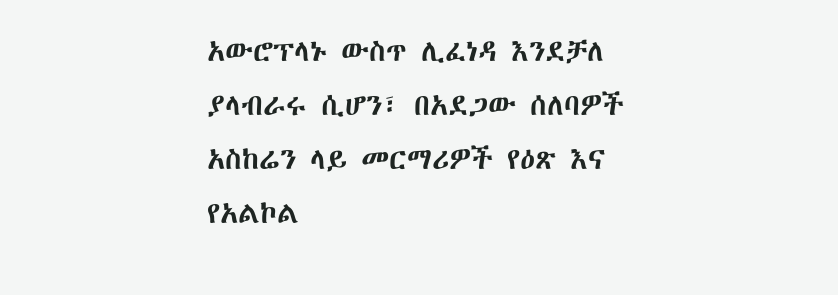አውሮፕላኑ ውስጥ ሊፈነዳ እንደቻለ ያላብራሩ ሲሆን፣ በአደጋው ሰለባዎች አስከሬን ላይ መርማሪዎች የዕጽ እና የአልኮል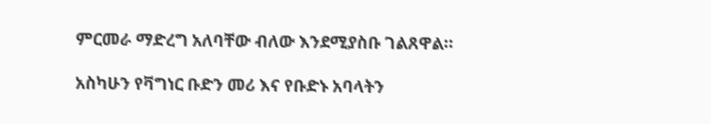ምርመራ ማድረግ አለባቸው ብለው እንደሚያስቡ ገልጸዋል።

አስካሁን የቫግነር ቡድን መሪ እና የቡድኑ አባላትን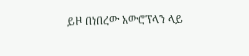ይዞ በነበረው አውሮፕላን ላይ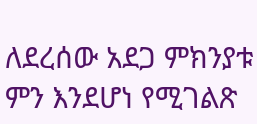ለደረሰው አደጋ ምክንያቱ ምን እንደሆነ የሚገልጽ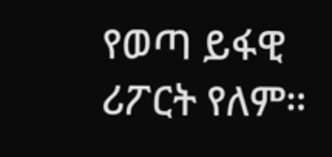የወጣ ይፋዊ ሪፖርት የለም።